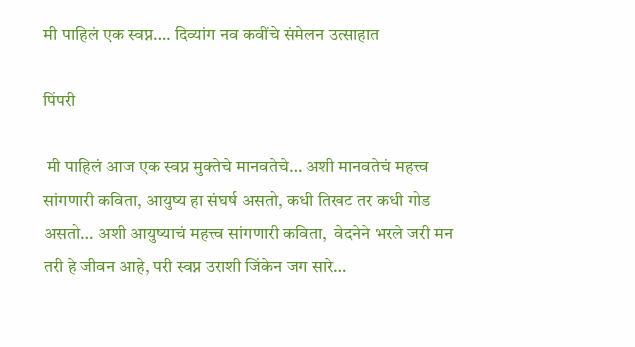मी पाहिलं एक स्वप्न…. दिव्यांग नव कवींचे संमेलन उत्साहात

पिंपरी

 मी पाहिलं आज एक स्वप्न मुक्तेचे मानवतेचे… अशी मानवतेचं महत्त्व सांगणारी कविता, आयुष्य हा संघर्ष असतो, कधी तिखट तर कधी गोड असतो… अशी आयुष्याचं महत्त्व सांगणारी कविता,  वेदनेने भरले जरी मन तरी हे जीवन आहे, परी स्वप्न उराशी जिंकेन जग सारे…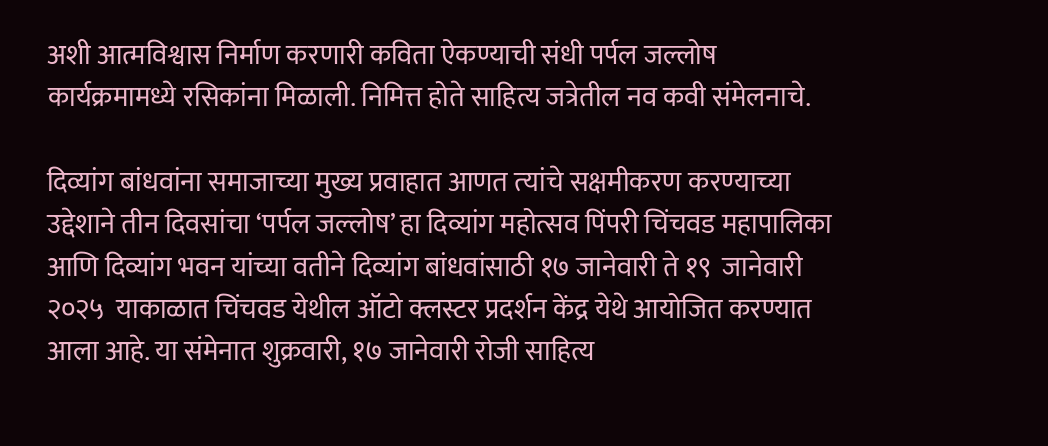अशी आत्मविश्वास निर्माण करणारी कविता ऐकण्याची संधी पर्पल जल्लोष कार्यक्रमामध्ये रसिकांना मिळाली. निमित्त होते साहित्य जत्रेतील नव कवी संमेलनाचे.

दिव्‍यांग बांधवांना समाजाच्‍या मुख्‍य प्रवाहात आणत त्‍यांचे सक्षमीकरण करण्‍याच्‍या उद्देशाने तीन दिवसांचा ‘पर्पल जल्‍लोष’ हा दिव्यांग महोत्सव पिंपरी चिंचवड महापालिका आणि दिव्यांग भवन यांच्या वतीने दिव्यांग बांधवांसाठी १७ जानेवारी ते १९  जानेवारी २०२५  याकाळात चिंचवड येथील ऑटो क्लस्टर प्रदर्शन केंद्र येथे आयोजित करण्यात आला आहे. या संमेनात शुक्रवारी, १७ जानेवारी रोजी साहित्य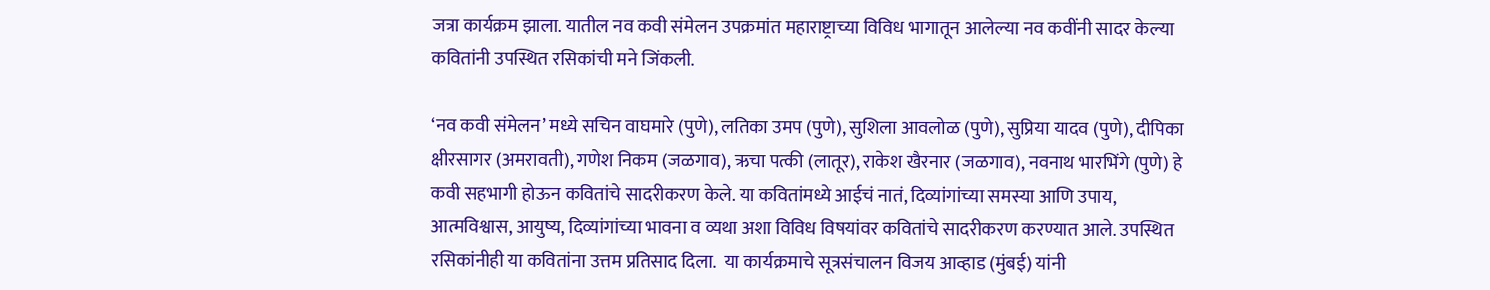जत्रा कार्यक्रम झाला. यातील नव कवी संमेलन उपक्रमांत महाराष्ट्राच्या विविध भागातून आलेल्या नव कवींनी सादर केल्या कवितांनी उपस्थित रसिकांची मने जिंकली.

‘नव कवी संमेलन’ मध्ये सचिन वाघमारे (पुणे), लतिका उमप (पुणे), सुशिला आवलोळ (पुणे), सुप्रिया यादव (पुणे), दीपिका क्षीरसागर (अमरावती), गणेश निकम (जळगाव), ऋचा पत्की (लातूर), राकेश खैरनार (जळगाव), नवनाथ भारभिंगे (पुणे) हे कवी सहभागी होऊन कवितांचे सादरीकरण केले. या कवितांमध्ये आईचं नातं, दिव्यांगांच्या समस्या आणि उपाय, आत्मविश्वास, आयुष्य, दिव्यांगांच्या भावना व व्यथा अशा विविध विषयांवर कवितांचे सादरीकरण करण्यात आले. उपस्थित रसिकांनीही या कवितांना उत्तम प्रतिसाद दिला.  या कार्यक्रमाचे सूत्रसंचालन विजय आव्हाड (मुंबई) यांनी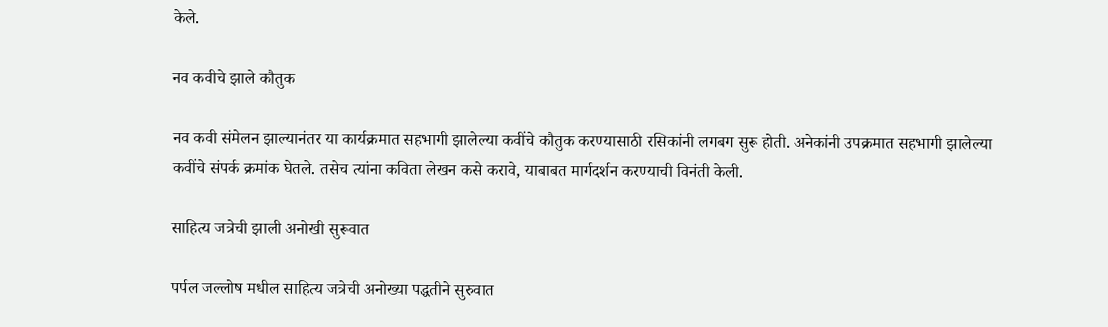केले.

नव कवीचे झाले कौतुक

नव कवी संमेलन झाल्यानंतर या कार्यक्रमात सहभागी झालेल्या कवींचे कौतुक करण्यासाठी रसिकांनी लगबग सुरू होती. अनेकांनी उपक्रमात सहभागी झालेल्या कवींचे संपर्क क्रमांक घेतले. तसेच त्यांना कविता लेखन कसे करावे, याबाबत मार्गदर्शन करण्याची विनंती केली.

साहित्य जत्रेची झाली अनोखी सुरूवात

पर्पल जल्लोष मधील साहित्य जत्रेची अनोख्या पद्धतीने सुरुवात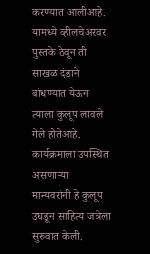करण्यात आलीआहे. यामध्ये व्हीलचेअरवर पुस्तके ठेवून ती साखळ दंडाने बांधण्यात येऊन त्याला कुलूप लावले गेले होतेआहे. कार्यक्रमाला उपस्थित असणाऱ्या  मान्यवरांनी हे कुलूप उघडून साहित्य जत्रेला सुरुवात केली.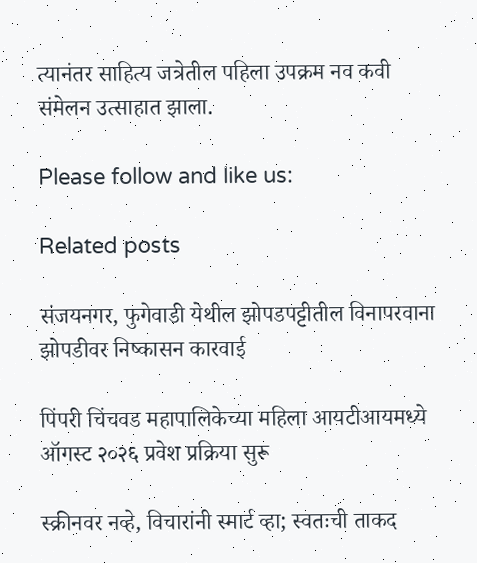त्यानंतर साहित्य जत्रेतील पहिला उपक्रम नव कवी संमेलन उत्साहात झाला.

Please follow and like us:

Related posts

संजयनगर, फुगेवाडी येथील झोपडपट्टीतील विनापरवाना झोपडीवर निष्कासन कारवाई

पिंपरी चिंचवड महापालिकेच्या महिला आयटीआयमध्ये ऑगस्ट २०२६ प्रवेश प्रक्रिया सुरू

स्क्रीनवर नव्हे, विचारांनी स्मार्ट व्हा; स्वतःची ताकद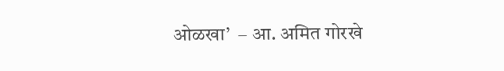ओळखा’  – आ. अमित गोरखे